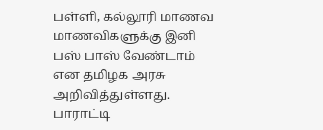பள்ளி, கல்லூரி மாணவ மாணவிகளுக்கு இனி பஸ் பாஸ் வேண்டாம் என தமிழக அரசு அறிவித்துள்ளது. பாராட்டி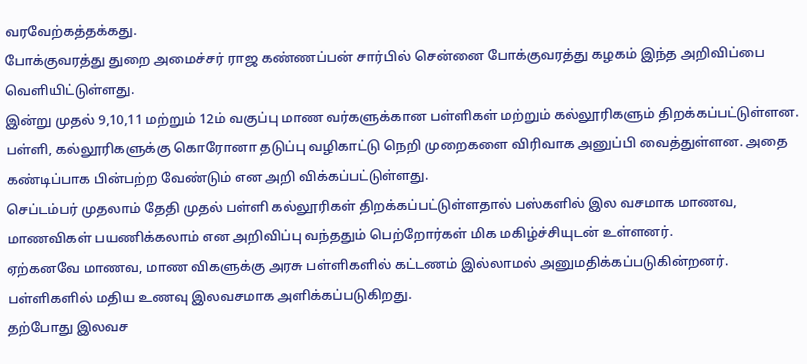வரவேற்கத்தக்கது.
போக்குவரத்து துறை அமைச்சர் ராஜ கண்ணப்பன் சார்பில் சென்னை போக்குவரத்து கழகம் இந்த அறிவிப்பை வெளியிட்டுள்ளது.
இன்று முதல் 9,10,11 மற்றும் 12ம் வகுப்பு மாண வர்களுக்கான பள்ளிகள் மற்றும் கல்லூரிகளும் திறக்கப்பட்டுள்ளன.
பள்ளி, கல்லூரிகளுக்கு கொரோனா தடுப்பு வழிகாட்டு நெறி முறைகளை விரிவாக அனுப்பி வைத்துள்ளன. அதை கண்டிப்பாக பின்பற்ற வேண்டும் என அறி விக்கப்பட்டுள்ளது.
செப்டம்பர் முதலாம் தேதி முதல் பள்ளி கல்லூரிகள் திறக்கப்பட்டுள்ளதால் பஸ்களில் இல வசமாக மாணவ, மாணவிகள் பயணிக்கலாம் என அறிவிப்பு வந்ததும் பெற்றோர்கள் மிக மகிழ்ச்சியுடன் உள்ளனர்.
ஏற்கனவே மாணவ, மாண விகளுக்கு அரசு பள்ளிகளில் கட்டணம் இல்லாமல் அனுமதிக்கப்படுகின்றனர். பள்ளிகளில் மதிய உணவு இலவசமாக அளிக்கப்படுகிறது.
தற்போது இலவச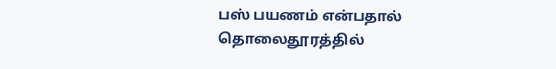பஸ் பயணம் என்பதால் தொலைதூரத்தில்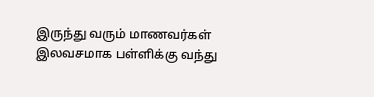இருந்து வரும் மாணவர்கள் இலவசமாக பள்ளிக்கு வந்து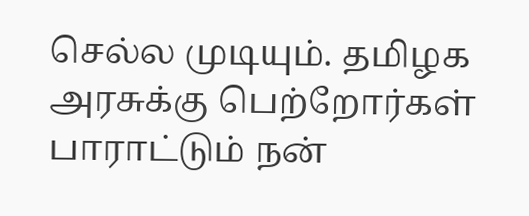செல்ல முடியும். தமிழக அரசுக்கு பெற்றோர்கள் பாராட்டும் நன்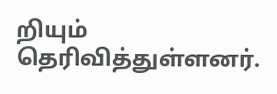றியும் தெரிவித்துள்ளனர்.